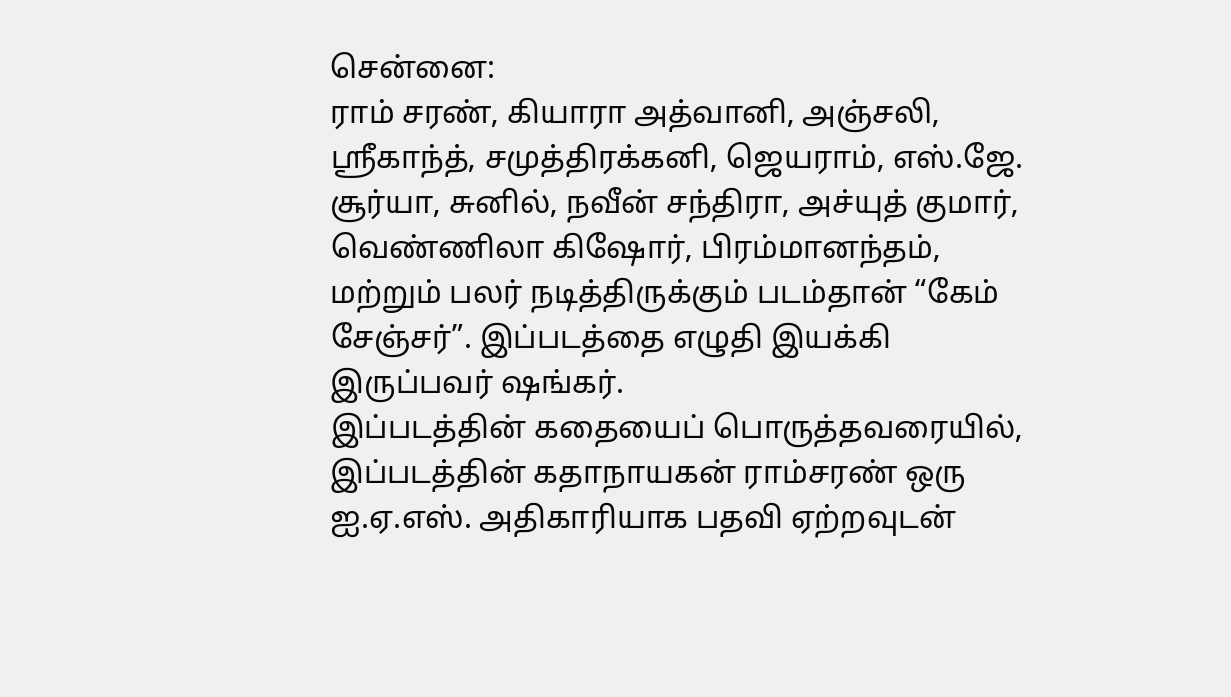சென்னை:
ராம் சரண், கியாரா அத்வானி, அஞ்சலி, ஸ்ரீகாந்த், சமுத்திரக்கனி, ஜெயராம், எஸ்.ஜே. சூர்யா, சுனில், நவீன் சந்திரா, அச்யுத் குமார், வெண்ணிலா கிஷோர், பிரம்மானந்தம், மற்றும் பலர் நடித்திருக்கும் படம்தான் “கேம் சேஞ்சர்”. இப்படத்தை எழுதி இயக்கி இருப்பவர் ஷங்கர்.
இப்படத்தின் கதையைப் பொருத்தவரையில்,
இப்படத்தின் கதாநாயகன் ராம்சரண் ஒரு ஐ.ஏ.எஸ். அதிகாரியாக பதவி ஏற்றவுடன்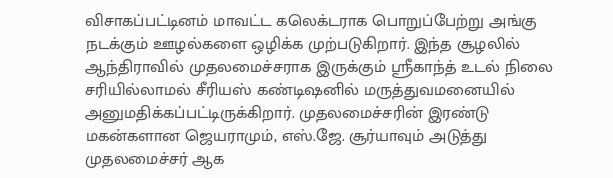விசாகப்பட்டினம் மாவட்ட கலெக்டராக பொறுப்பேற்று அங்கு நடக்கும் ஊழல்களை ஒழிக்க முற்படுகிறார். இந்த சூழலில் ஆந்திராவில் முதலமைச்சராக இருக்கும் ஸ்ரீகாந்த் உடல் நிலை சரியில்லாமல் சீரியஸ் கண்டிஷனில் மருத்துவமனையில் அனுமதிக்கப்பட்டிருக்கிறார். முதலமைச்சரின் இரண்டு மகன்களான ஜெயராமும், எஸ்.ஜே. சூர்யாவும் அடுத்து முதலமைச்சர் ஆக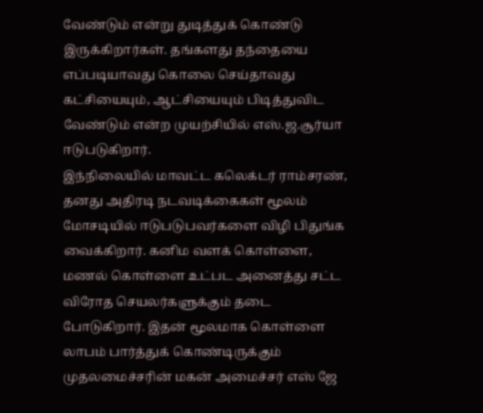வேண்டும் என்று துடித்துக் கொண்டு இருக்கிறார்கள். தங்களது தந்தையை எப்படியாவது கொலை செய்தாவது கட்சியையும், ஆட்சியையும் பிடித்துவிட வேண்டும் என்ற முயற்சியில் எஸ்.ஜ.சூர்யா ஈடுபடுகிறார்.
இந்நிலையில் மாவட்ட கலெக்டர் ராம்சரண், தனது அதிரடி நடவடிக்கைகள் மூலம் மோசடியில் ஈடுபடுபவர்களை விழி பிதுங்க வைக்கிறார். கனிம வளக் கொள்ளை, மணல் கொள்ளை உட்பட அனைத்து சட்ட விரோத செயலர்களுக்கும் தடை போடுகிறார். இதன் மூலமாக கொள்ளை லாபம் பார்த்துக் கொண்டிருக்கும் முதலமைச்சரின் மகன் அமைச்சர் எஸ் ஜே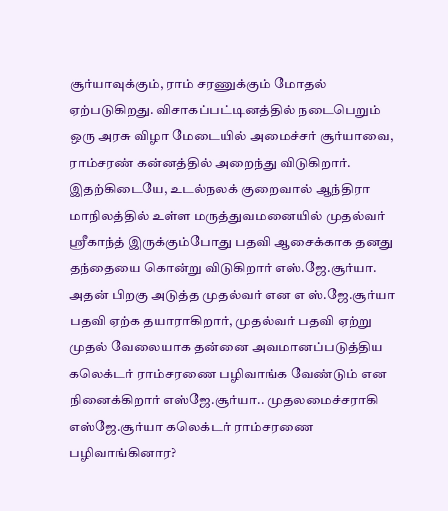சூர்யாவுக்கும், ராம் சரணுக்கும் மோதல் ஏற்படுகிறது. விசாகப்பட்டினத்தில் நடைபெறும் ஒரு அரசு விழா மேடையில் அமைச்சர் சூர்யாவை, ராம்சரண் கன்னத்தில் அறைந்து விடுகிறார்.
இதற்கிடையே, உடல்நலக் குறைவால் ஆந்திரா மாநிலத்தில் உள்ள மருத்துவமனையில் முதல்வர் ஸ்ரீகாந்த் இருக்கும்போது பதவி ஆசைக்காக தனது தந்தையை கொன்று விடுகிறார் எஸ்.ஜே.சூர்யா. அதன் பிறகு அடுத்த முதல்வர் என எ ஸ்.ஜே.சூர்யா பதவி ஏற்க தயாராகிறார், முதல்வர் பதவி ஏற்று முதல் வேலையாக தன்னை அவமானப்படுத்திய கலெக்டர் ராம்சரணை பழிவாங்க வேண்டும் என நினைக்கிறார் எஸ்ஜே.சூர்யா.. முதலமைச்சராகி எஸ்ஜே.சூர்யா கலெக்டர் ராம்சரணை பழிவாங்கினார?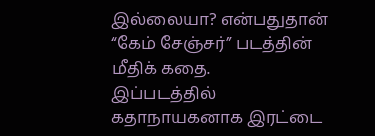இல்லையா? என்பதுதான் “கேம் சேஞ்சர்” படத்தின் மீதிக் கதை.
இப்படத்தில் கதாநாயகனாக இரட்டை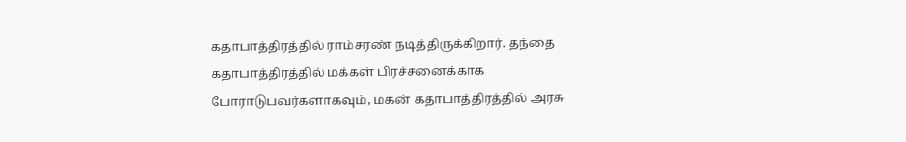கதாபாத்திரத்தில் ராம்சரண் நடித்திருக்கிறார். தந்தை கதாபாத்திரத்தில் மக்கள் பிரச்சனைக்காக போராடுபவர்களாகவும், மகன் கதாபாத்திரத்தில் அரசு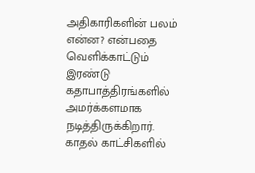அதிகாரிகளின் பலம் என்ன? என்பதை வெளிக்காட்டும் இரண்டு கதாபாத்திரங்களில் அமர்க்களமாக நடித்திருக்கிறார். காதல் காட்சிகளில்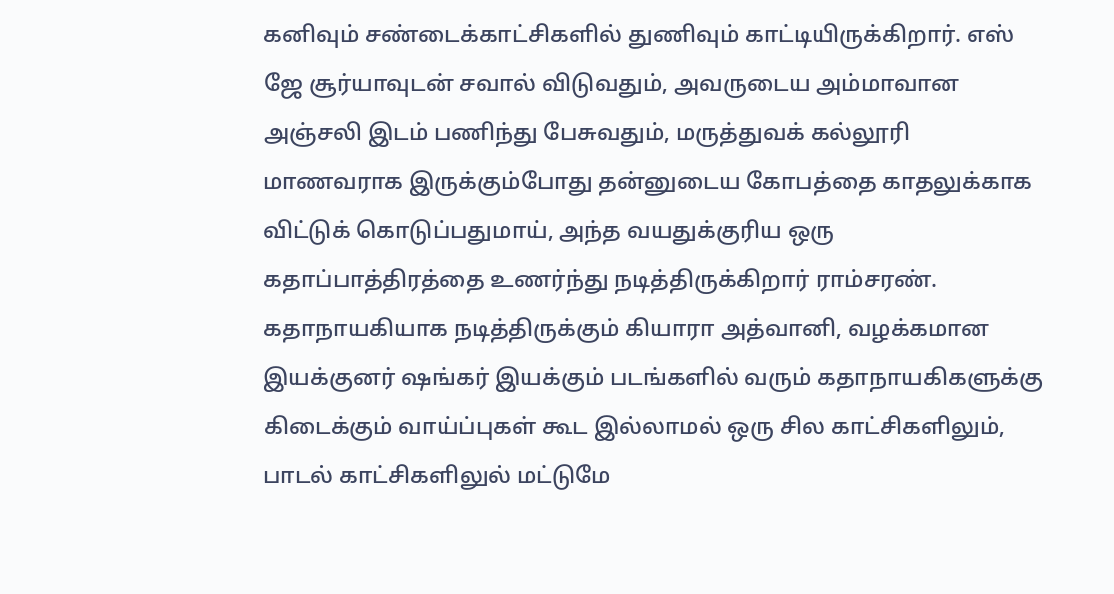கனிவும் சண்டைக்காட்சிகளில் துணிவும் காட்டியிருக்கிறார். எஸ் ஜே சூர்யாவுடன் சவால் விடுவதும், அவருடைய அம்மாவான அஞ்சலி இடம் பணிந்து பேசுவதும், மருத்துவக் கல்லூரி மாணவராக இருக்கும்போது தன்னுடைய கோபத்தை காதலுக்காக விட்டுக் கொடுப்பதுமாய், அந்த வயதுக்குரிய ஒரு கதாப்பாத்திரத்தை உணர்ந்து நடித்திருக்கிறார் ராம்சரண்.
கதாநாயகியாக நடித்திருக்கும் கியாரா அத்வானி, வழக்கமான இயக்குனர் ஷங்கர் இயக்கும் படங்களில் வரும் கதாநாயகிகளுக்கு கிடைக்கும் வாய்ப்புகள் கூட இல்லாமல் ஒரு சில காட்சிகளிலும், பாடல் காட்சிகளிலுல் மட்டுமே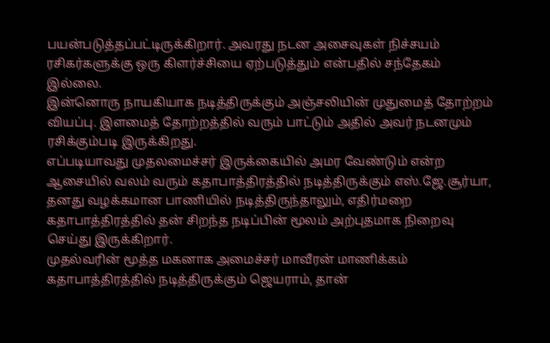பயன்படுத்தப்பட்டிருக்கிறார். அவரது நடன அசைவுகள் நிச்சயம் ரசிகர்களுக்கு ஒரு கிளர்ச்சியை ஏற்படுத்தும் என்பதில் சந்தேகம் இல்லை.
இன்னொரு நாயகியாக நடித்திருக்கும் அஞ்சலியின் முதுமைத் தோற்றம் வியப்பு. இளமைத் தோற்றத்தில் வரும் பாட்டும் அதில் அவர் நடனமும் ரசிக்கும்படி இருக்கிறது.
எப்படியாவது முதலமைச்சர் இருக்கையில் அமர வேண்டும் என்ற ஆசையில் வலம் வரும் கதாபாத்திரத்தில் நடித்திருக்கும் எஸ்.ஜே.சூர்யா, தனது வழக்கமான பாணியில் நடித்திருந்தாலும், எதிர்மறை கதாபாத்திரத்தில் தன் சிறந்த நடிப்பின் மூலம் அற்புதமாக நிறைவு செய்து இருக்கிறார்.
முதல்வரின் மூத்த மகனாக அமைச்சர் மாவீரன் மாணிக்கம் கதாபாத்திரத்தில் நடித்திருக்கும் ஜெயராம், தான்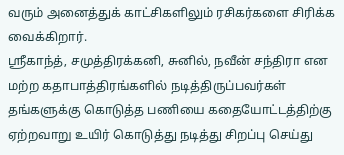வரும் அனைத்துக் காட்சிகளிலும் ரசிகர்களை சிரிக்க வைக்கிறார்.
ஸ்ரீகாந்த், சமுத்திரக்கனி, சுனில், நவீன் சந்திரா என மற்ற கதாபாத்திரங்களில் நடித்திருப்பவர்கள் தங்களுக்கு கொடுத்த பணியை கதையோட்டத்திற்கு ஏற்றவாறு உயிர் கொடுத்து நடித்து சிறப்பு செய்து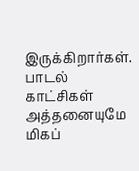இருக்கிறார்கள்.
பாடல் காட்சிகள் அத்தனையுமே மிகப்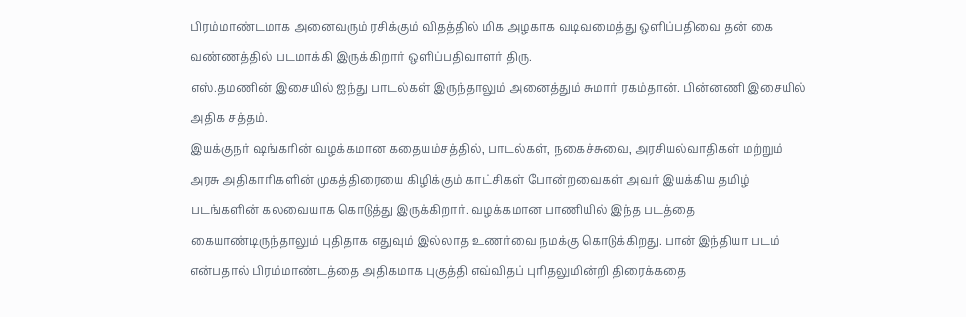பிரம்மாண்டமாக அனைவரும் ரசிக்கும் விதத்தில் மிக அழகாக வடிவமைத்து ஒளிப்பதிவை தன் கை வண்ணத்தில் படமாக்கி இருக்கிறார் ஒளிப்பதிவாளர் திரு.
எஸ்.தமணின் இசையில் ஐந்து பாடல்கள் இருந்தாலும் அனைத்தும் சுமார் ரகம்தான். பின்னணி இசையில் அதிக சத்தம்.
இயக்குநர் ஷங்கரின் வழக்கமான கதையம்சத்தில், பாடல்கள், நகைச்சுவை, அரசியல்வாதிகள் மற்றும் அரசு அதிகாரிகளின் முகத்திரையை கிழிக்கும் காட்சிகள் போன்றவைகள் அவர் இயக்கிய தமிழ் படங்களின் கலவையாக கொடுத்து இருக்கிறார். வழக்கமான பாணியில் இந்த படத்தை கையாண்டிருந்தாலும் புதிதாக எதுவும் இல்லாத உணர்வை நமக்கு கொடுக்கிறது. பான் இந்தியா படம் என்பதால் பிரம்மாண்டத்தை அதிகமாக புகுத்தி எவ்விதப் புரிதலுமின்றி திரைக்கதை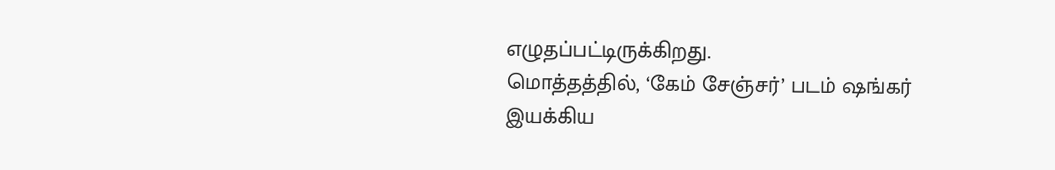எழுதப்பட்டிருக்கிறது.
மொத்தத்தில், ‘கேம் சேஞ்சர்’ படம் ஷங்கர் இயக்கிய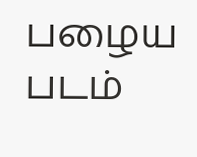பழைய படம்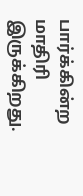பார்க்கின்ற மாதிரி இருக்கிறது.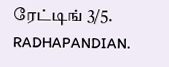ரேட்டிங் 3/5.
RADHAPANDIAN.